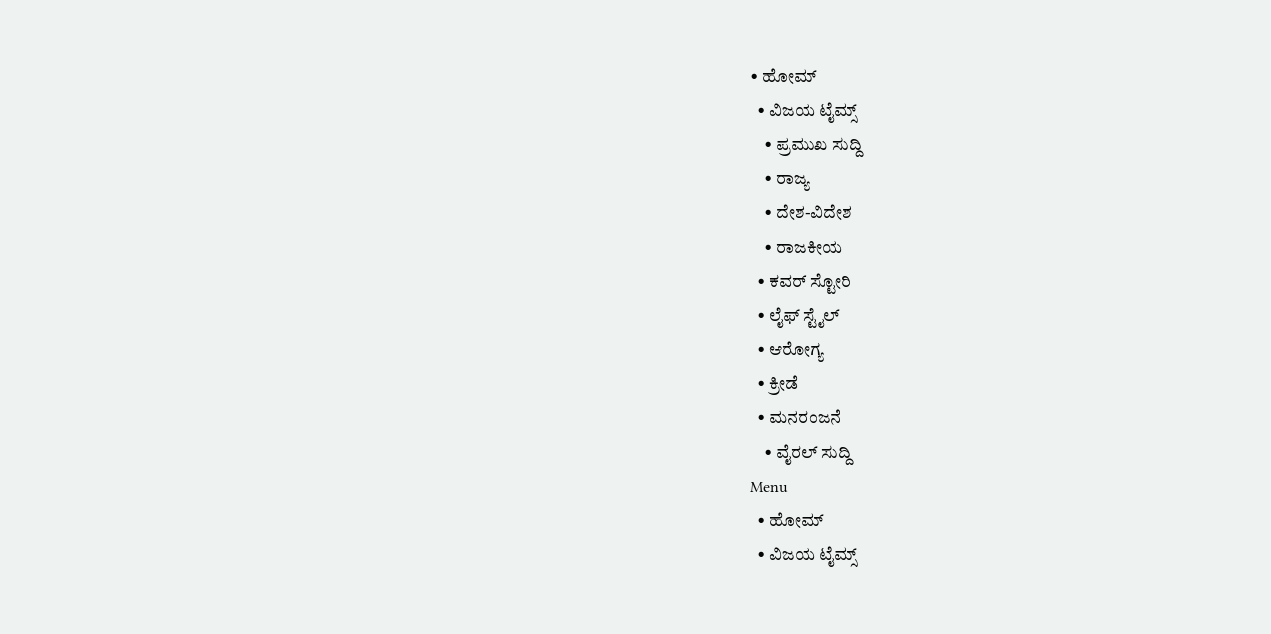• ಹೋಮ್
  • ವಿಜಯ ಟೈಮ್ಸ್‌
    • ಪ್ರಮುಖ ಸುದ್ದಿ
    • ರಾಜ್ಯ
    • ದೇಶ-ವಿದೇಶ
    • ರಾಜಕೀಯ
  • ಕವರ್‌ ಸ್ಟೋರಿ
  • ಲೈಫ್ ಸ್ಟೈಲ್
  • ಆರೋಗ್ಯ
  • ಕ್ರೀಡೆ
  • ಮನರಂಜನೆ
    • ವೈರಲ್ ಸುದ್ದಿ
Menu
  • ಹೋಮ್
  • ವಿಜಯ ಟೈಮ್ಸ್‌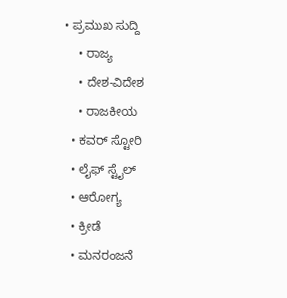• ಪ್ರಮುಖ ಸುದ್ದಿ
    • ರಾಜ್ಯ
    • ದೇಶ-ವಿದೇಶ
    • ರಾಜಕೀಯ
  • ಕವರ್‌ ಸ್ಟೋರಿ
  • ಲೈಫ್ ಸ್ಟೈಲ್
  • ಆರೋಗ್ಯ
  • ಕ್ರೀಡೆ
  • ಮನರಂಜನೆ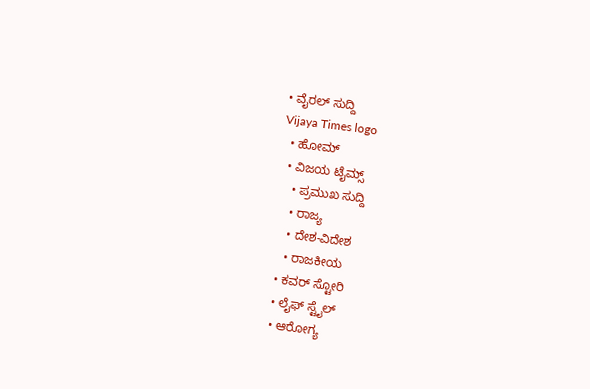• ವೈರಲ್ ಸುದ್ದಿ
Vijaya Times logo
  • ಹೋಮ್
  • ವಿಜಯ ಟೈಮ್ಸ್‌
    • ಪ್ರಮುಖ ಸುದ್ದಿ
    • ರಾಜ್ಯ
    • ದೇಶ-ವಿದೇಶ
    • ರಾಜಕೀಯ
  • ಕವರ್‌ ಸ್ಟೋರಿ
  • ಲೈಫ್ ಸ್ಟೈಲ್
  • ಆರೋಗ್ಯ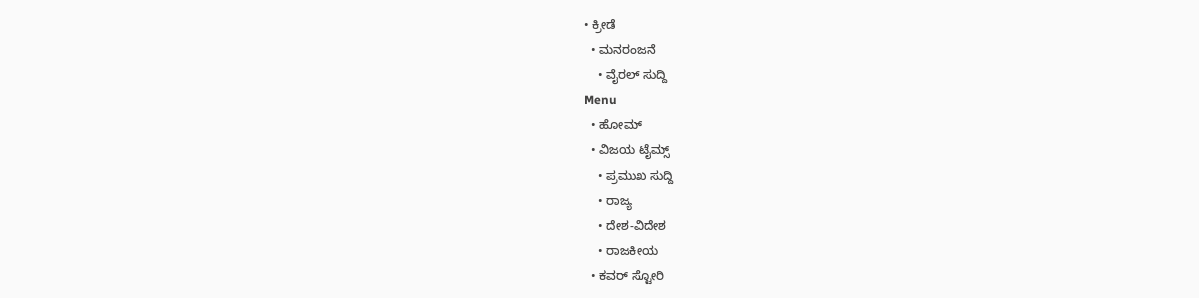• ಕ್ರೀಡೆ
  • ಮನರಂಜನೆ
    • ವೈರಲ್ ಸುದ್ದಿ
Menu
  • ಹೋಮ್
  • ವಿಜಯ ಟೈಮ್ಸ್‌
    • ಪ್ರಮುಖ ಸುದ್ದಿ
    • ರಾಜ್ಯ
    • ದೇಶ-ವಿದೇಶ
    • ರಾಜಕೀಯ
  • ಕವರ್‌ ಸ್ಟೋರಿ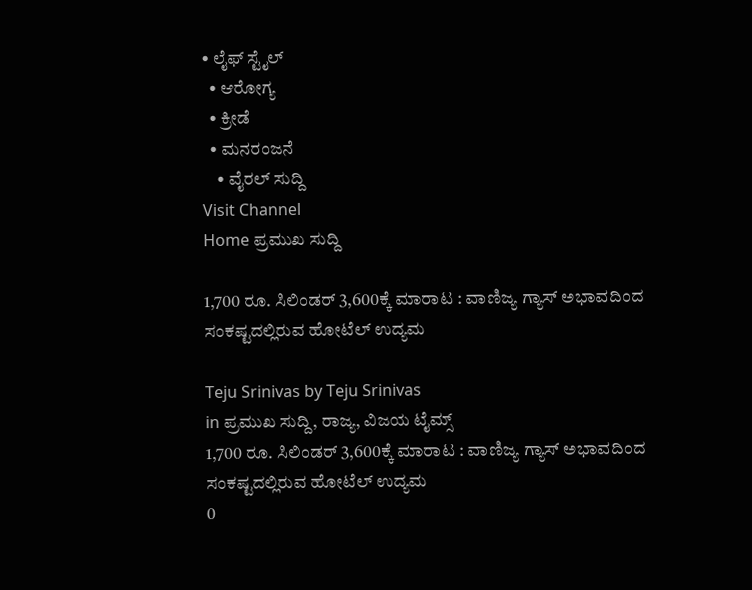• ಲೈಫ್ ಸ್ಟೈಲ್
  • ಆರೋಗ್ಯ
  • ಕ್ರೀಡೆ
  • ಮನರಂಜನೆ
    • ವೈರಲ್ ಸುದ್ದಿ
Visit Channel
Home ಪ್ರಮುಖ ಸುದ್ದಿ

1,700 ರೂ. ಸಿಲಿಂಡರ್ 3,600ಕ್ಕೆ ಮಾರಾಟ : ವಾಣಿಜ್ಯ ಗ್ಯಾಸ್ ಅಭಾವದಿಂದ ಸಂಕಷ್ಟದಲ್ಲಿರುವ ಹೋಟೆಲ್ ಉದ್ಯಮ

Teju Srinivas by Teju Srinivas
in ಪ್ರಮುಖ ಸುದ್ದಿ, ರಾಜ್ಯ, ವಿಜಯ ಟೈಮ್ಸ್‌
1,700 ರೂ. ಸಿಲಿಂಡರ್ 3,600ಕ್ಕೆ ಮಾರಾಟ : ವಾಣಿಜ್ಯ ಗ್ಯಾಸ್ ಅಭಾವದಿಂದ ಸಂಕಷ್ಟದಲ್ಲಿರುವ ಹೋಟೆಲ್ ಉದ್ಯಮ
0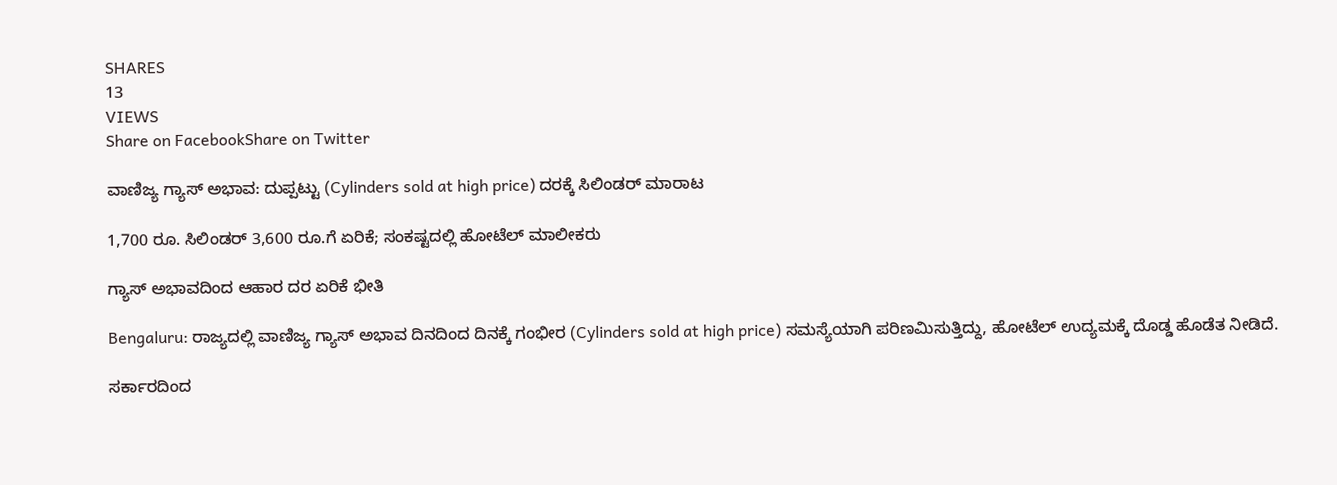SHARES
13
VIEWS
Share on FacebookShare on Twitter

ವಾಣಿಜ್ಯ ಗ್ಯಾಸ್ ಅಭಾವ: ದುಪ್ಪಟ್ಟು (Cylinders sold at high price) ದರಕ್ಕೆ ಸಿಲಿಂಡರ್ ಮಾರಾಟ

1,700 ರೂ. ಸಿಲಿಂಡರ್ 3,600 ರೂ.ಗೆ ಏರಿಕೆ; ಸಂಕಷ್ಟದಲ್ಲಿ ಹೋಟೆಲ್ ಮಾಲೀಕರು

ಗ್ಯಾಸ್ ಅಭಾವದಿಂದ ಆಹಾರ ದರ ಏರಿಕೆ ಭೀತಿ

Bengaluru: ರಾಜ್ಯದಲ್ಲಿ ವಾಣಿಜ್ಯ ಗ್ಯಾಸ್ ಅಭಾವ ದಿನದಿಂದ ದಿನಕ್ಕೆ ಗಂಭೀರ (Cylinders sold at high price) ಸಮಸ್ಯೆಯಾಗಿ ಪರಿಣಮಿಸುತ್ತಿದ್ದು, ಹೋಟೆಲ್ ಉದ್ಯಮಕ್ಕೆ ದೊಡ್ಡ ಹೊಡೆತ ನೀಡಿದೆ.

ಸರ್ಕಾರದಿಂದ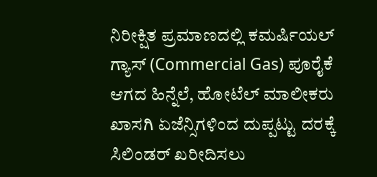ನಿರೀಕ್ಷಿತ ಪ್ರಮಾಣದಲ್ಲಿ ಕಮರ್ಷಿಯಲ್ ಗ್ಯಾಸ್ (Commercial Gas) ಪೂರೈಕೆ ಆಗದ ಹಿನ್ನೆಲೆ, ಹೋಟೆಲ್ ಮಾಲೀಕರು ಖಾಸಗಿ ಏಜೆನ್ಸಿಗಳಿಂದ ದುಪ್ಪಟ್ಟು ದರಕ್ಕೆ ಸಿಲಿಂಡರ್ ಖರೀದಿಸಲು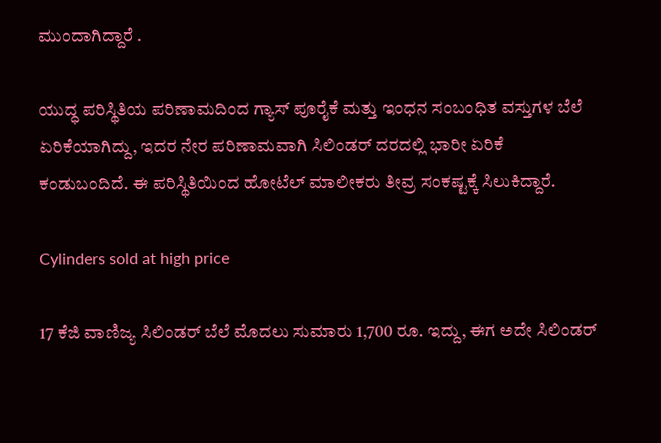ಮುಂದಾಗಿದ್ದಾರೆ .

ಯುದ್ಧ ಪರಿಸ್ಥಿತಿಯ ಪರಿಣಾಮದಿಂದ ಗ್ಯಾಸ್ ಪೂರೈಕೆ ಮತ್ತು ಇಂಧನ ಸಂಬಂಧಿತ ವಸ್ತುಗಳ ಬೆಲೆ ಏರಿಕೆಯಾಗಿದ್ದು, ಇದರ ನೇರ ಪರಿಣಾಮವಾಗಿ ಸಿಲಿಂಡರ್ ದರದಲ್ಲಿ ಭಾರೀ ಏರಿಕೆ ಕಂಡುಬಂದಿದೆ. ಈ ಪರಿಸ್ಥಿತಿಯಿಂದ ಹೋಟೆಲ್ ಮಾಲೀಕರು ತೀವ್ರ ಸಂಕಷ್ಟಕ್ಕೆ ಸಿಲುಕಿದ್ದಾರೆ.

Cylinders sold at high price

17 ಕೆಜಿ ವಾಣಿಜ್ಯ ಸಿಲಿಂಡರ್ ಬೆಲೆ ಮೊದಲು ಸುಮಾರು 1,700 ರೂ. ಇದ್ದು, ಈಗ ಅದೇ ಸಿಲಿಂಡರ್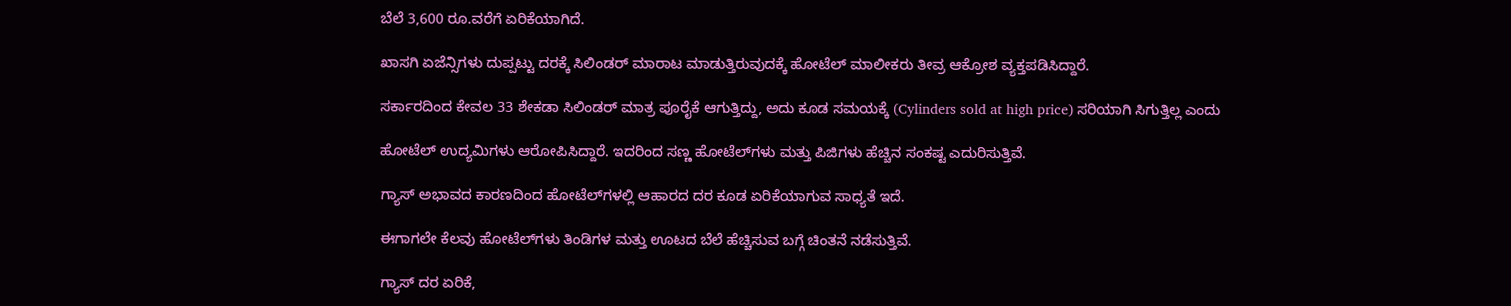ಬೆಲೆ 3,600 ರೂ.ವರೆಗೆ ಏರಿಕೆಯಾಗಿದೆ.

ಖಾಸಗಿ ಏಜೆನ್ಸಿಗಳು ದುಪ್ಪಟ್ಟು ದರಕ್ಕೆ ಸಿಲಿಂಡರ್ ಮಾರಾಟ ಮಾಡುತ್ತಿರುವುದಕ್ಕೆ ಹೋಟೆಲ್ ಮಾಲೀಕರು ತೀವ್ರ ಆಕ್ರೋಶ ವ್ಯಕ್ತಪಡಿಸಿದ್ದಾರೆ.

ಸರ್ಕಾರದಿಂದ ಕೇವಲ 33 ಶೇಕಡಾ ಸಿಲಿಂಡರ್ ಮಾತ್ರ ಪೂರೈಕೆ ಆಗುತ್ತಿದ್ದು, ಅದು ಕೂಡ ಸಮಯಕ್ಕೆ (Cylinders sold at high price) ಸರಿಯಾಗಿ ಸಿಗುತ್ತಿಲ್ಲ ಎಂದು

ಹೋಟೆಲ್ ಉದ್ಯಮಿಗಳು ಆರೋಪಿಸಿದ್ದಾರೆ. ಇದರಿಂದ ಸಣ್ಣ ಹೋಟೆಲ್‌ಗಳು ಮತ್ತು ಪಿಜಿಗಳು ಹೆಚ್ಚಿನ ಸಂಕಷ್ಟ ಎದುರಿಸುತ್ತಿವೆ.

ಗ್ಯಾಸ್ ಅಭಾವದ ಕಾರಣದಿಂದ ಹೋಟೆಲ್‌ಗಳಲ್ಲಿ ಆಹಾರದ ದರ ಕೂಡ ಏರಿಕೆಯಾಗುವ ಸಾಧ್ಯತೆ ಇದೆ.

ಈಗಾಗಲೇ ಕೆಲವು ಹೋಟೆಲ್‌ಗಳು ತಿಂಡಿಗಳ ಮತ್ತು ಊಟದ ಬೆಲೆ ಹೆಚ್ಚಿಸುವ ಬಗ್ಗೆ ಚಿಂತನೆ ನಡೆಸುತ್ತಿವೆ.

ಗ್ಯಾಸ್ ದರ ಏರಿಕೆ,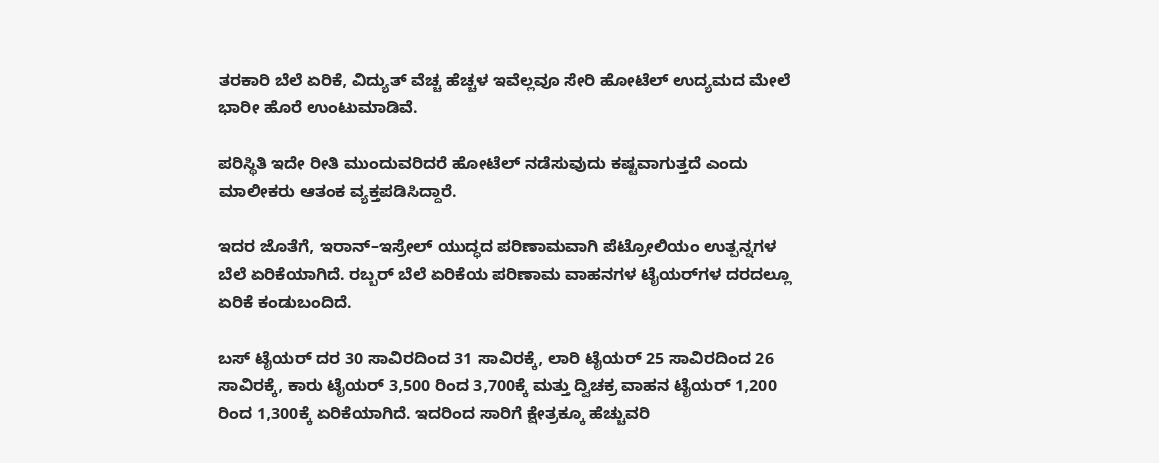ತರಕಾರಿ ಬೆಲೆ ಏರಿಕೆ, ವಿದ್ಯುತ್ ವೆಚ್ಚ ಹೆಚ್ಚಳ ಇವೆಲ್ಲವೂ ಸೇರಿ ಹೋಟೆಲ್ ಉದ್ಯಮದ ಮೇಲೆ ಭಾರೀ ಹೊರೆ ಉಂಟುಮಾಡಿವೆ.

ಪರಿಸ್ಥಿತಿ ಇದೇ ರೀತಿ ಮುಂದುವರಿದರೆ ಹೋಟೆಲ್ ನಡೆಸುವುದು ಕಷ್ಟವಾಗುತ್ತದೆ ಎಂದು ಮಾಲೀಕರು ಆತಂಕ ವ್ಯಕ್ತಪಡಿಸಿದ್ದಾರೆ.

ಇದರ ಜೊತೆಗೆ, ಇರಾನ್–ಇಸ್ರೇಲ್ ಯುದ್ಧದ ಪರಿಣಾಮವಾಗಿ ಪೆಟ್ರೋಲಿಯಂ ಉತ್ಪನ್ನಗಳ ಬೆಲೆ ಏರಿಕೆಯಾಗಿದೆ. ರಬ್ಬರ್ ಬೆಲೆ ಏರಿಕೆಯ ಪರಿಣಾಮ ವಾಹನಗಳ ಟೈಯರ್‌ಗಳ ದರದಲ್ಲೂ ಏರಿಕೆ ಕಂಡುಬಂದಿದೆ.

ಬಸ್ ಟೈಯರ್ ದರ 30 ಸಾವಿರದಿಂದ 31 ಸಾವಿರಕ್ಕೆ, ಲಾರಿ ಟೈಯರ್ 25 ಸಾವಿರದಿಂದ 26 ಸಾವಿರಕ್ಕೆ, ಕಾರು ಟೈಯರ್ 3,500 ರಿಂದ 3,700ಕ್ಕೆ ಮತ್ತು ದ್ವಿಚಕ್ರ ವಾಹನ ಟೈಯರ್ 1,200 ರಿಂದ 1,300ಕ್ಕೆ ಏರಿಕೆಯಾಗಿದೆ. ಇದರಿಂದ ಸಾರಿಗೆ ಕ್ಷೇತ್ರಕ್ಕೂ ಹೆಚ್ಚುವರಿ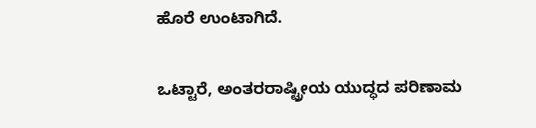ಹೊರೆ ಉಂಟಾಗಿದೆ.

ಒಟ್ಟಾರೆ, ಅಂತರರಾಷ್ಟ್ರೀಯ ಯುದ್ಧದ ಪರಿಣಾಮ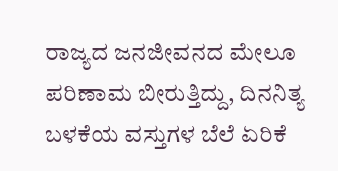ರಾಜ್ಯದ ಜನಜೀವನದ ಮೇಲೂ ಪರಿಣಾಮ ಬೀರುತ್ತಿದ್ದು, ದಿನನಿತ್ಯ ಬಳಕೆಯ ವಸ್ತುಗಳ ಬೆಲೆ ಏರಿಕೆ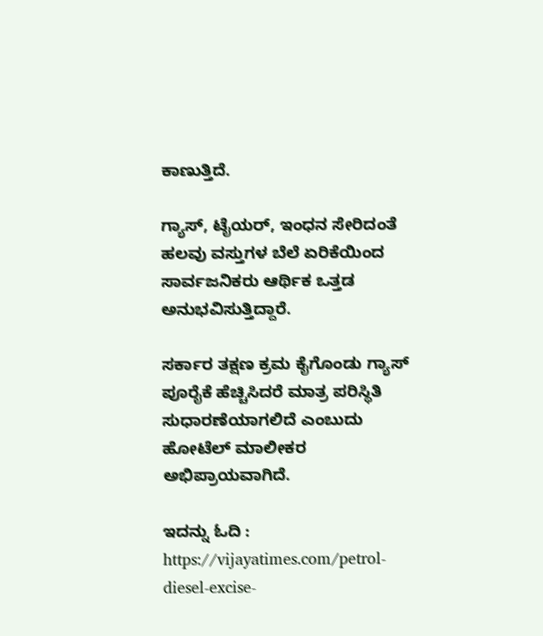ಕಾಣುತ್ತಿದೆ.

ಗ್ಯಾಸ್, ಟೈಯರ್, ಇಂಧನ ಸೇರಿದಂತೆ ಹಲವು ವಸ್ತುಗಳ ಬೆಲೆ ಏರಿಕೆಯಿಂದ ಸಾರ್ವಜನಿಕರು ಆರ್ಥಿಕ ಒತ್ತಡ ಅನುಭವಿಸುತ್ತಿದ್ದಾರೆ.

ಸರ್ಕಾರ ತಕ್ಷಣ ಕ್ರಮ ಕೈಗೊಂಡು ಗ್ಯಾಸ್ ಪೂರೈಕೆ ಹೆಚ್ಚಿಸಿದರೆ ಮಾತ್ರ ಪರಿಸ್ಥಿತಿ ಸುಧಾರಣೆಯಾಗಲಿದೆ ಎಂಬುದು ಹೋಟೆಲ್ ಮಾಲೀಕರ ಅಭಿಪ್ರಾಯವಾಗಿದೆ.

ಇದನ್ನು ಓದಿ : https://vijayatimes.com/petrol-diesel-excise-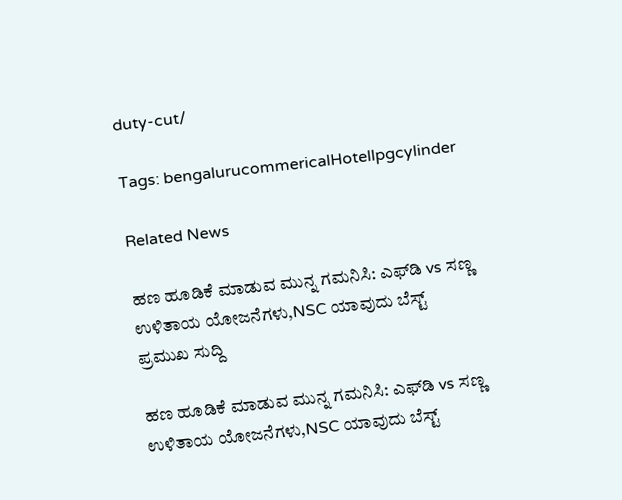duty-cut/

Tags: bengalurucommericalHotellpgcylinder

Related News

ಹಣ ಹೂಡಿಕೆ ಮಾಡುವ ಮುನ್ನ ಗಮನಿಸಿ: ಎಫ್‌ಡಿ vs ಸಣ್ಣ ಉಳಿತಾಯ ಯೋಜನೆಗಳು,NSC ಯಾವುದು ಬೆಸ್ಟ್
ಪ್ರಮುಖ ಸುದ್ದಿ

ಹಣ ಹೂಡಿಕೆ ಮಾಡುವ ಮುನ್ನ ಗಮನಿಸಿ: ಎಫ್‌ಡಿ vs ಸಣ್ಣ ಉಳಿತಾಯ ಯೋಜನೆಗಳು,NSC ಯಾವುದು ಬೆಸ್ಟ್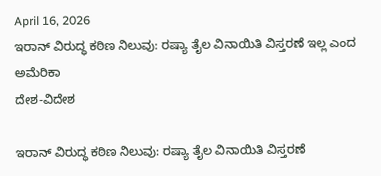April 16, 2026
ಇರಾನ್ ವಿರುದ್ಧ ಕಠಿಣ ನಿಲುವು: ರಷ್ಯಾ ತೈಲ ವಿನಾಯಿತಿ ವಿಸ್ತರಣೆ ಇಲ್ಲ ಎಂದ ಅಮೆರಿಕಾ
ದೇಶ-ವಿದೇಶ

ಇರಾನ್ ವಿರುದ್ಧ ಕಠಿಣ ನಿಲುವು: ರಷ್ಯಾ ತೈಲ ವಿನಾಯಿತಿ ವಿಸ್ತರಣೆ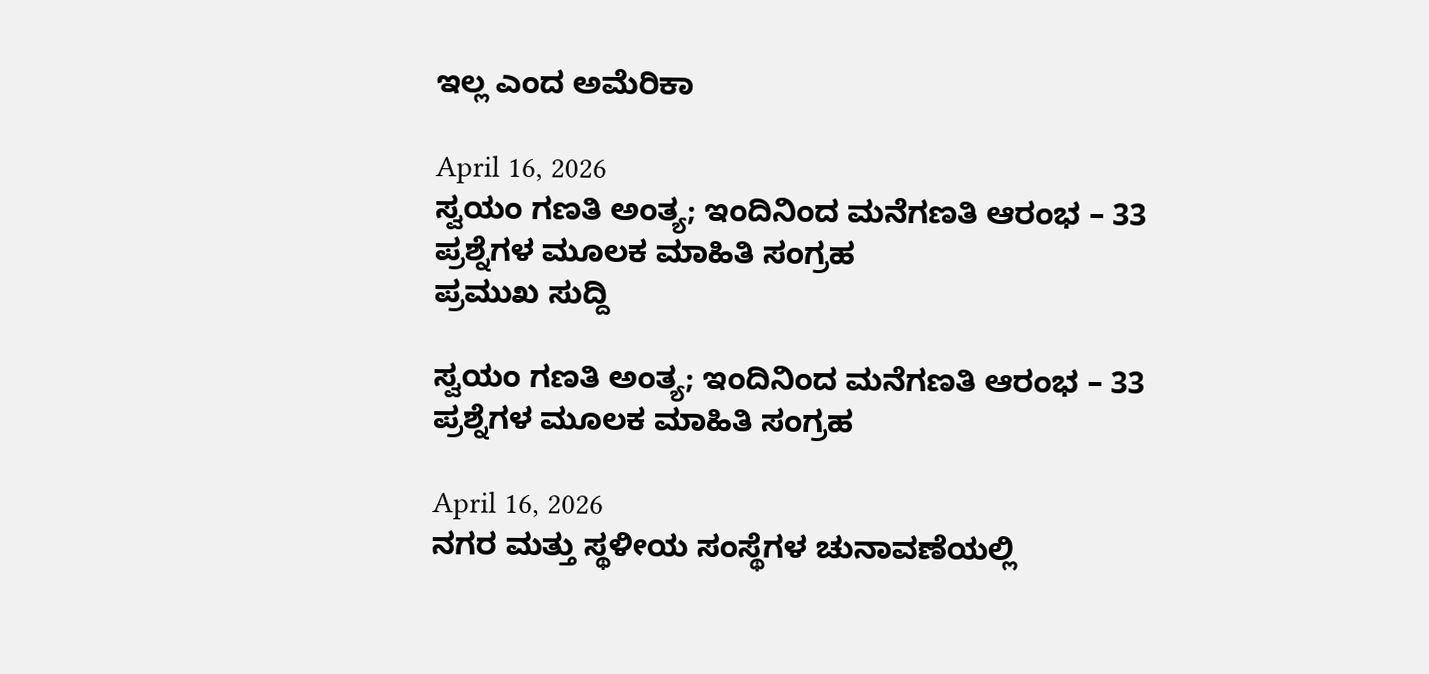ಇಲ್ಲ ಎಂದ ಅಮೆರಿಕಾ

April 16, 2026
ಸ್ವಯಂ ಗಣತಿ ಅಂತ್ಯ; ಇಂದಿನಿಂದ ಮನೆಗಣತಿ ಆರಂಭ – 33 ಪ್ರಶ್ನೆಗಳ ಮೂಲಕ ಮಾಹಿತಿ ಸಂಗ್ರಹ
ಪ್ರಮುಖ ಸುದ್ದಿ

ಸ್ವಯಂ ಗಣತಿ ಅಂತ್ಯ; ಇಂದಿನಿಂದ ಮನೆಗಣತಿ ಆರಂಭ – 33 ಪ್ರಶ್ನೆಗಳ ಮೂಲಕ ಮಾಹಿತಿ ಸಂಗ್ರಹ

April 16, 2026
ನಗರ ಮತ್ತು ಸ್ಥಳೀಯ ಸಂಸ್ಥೆಗಳ ಚುನಾವಣೆಯಲ್ಲಿ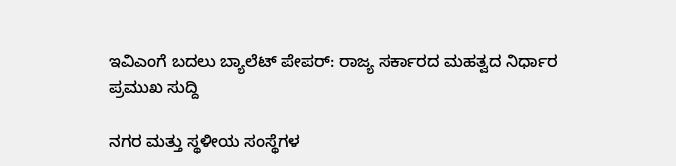ಇವಿಎಂಗೆ ಬದಲು ಬ್ಯಾಲೆಟ್ ಪೇಪರ್: ರಾಜ್ಯ ಸರ್ಕಾರದ ಮಹತ್ವದ ನಿರ್ಧಾರ
ಪ್ರಮುಖ ಸುದ್ದಿ

ನಗರ ಮತ್ತು ಸ್ಥಳೀಯ ಸಂಸ್ಥೆಗಳ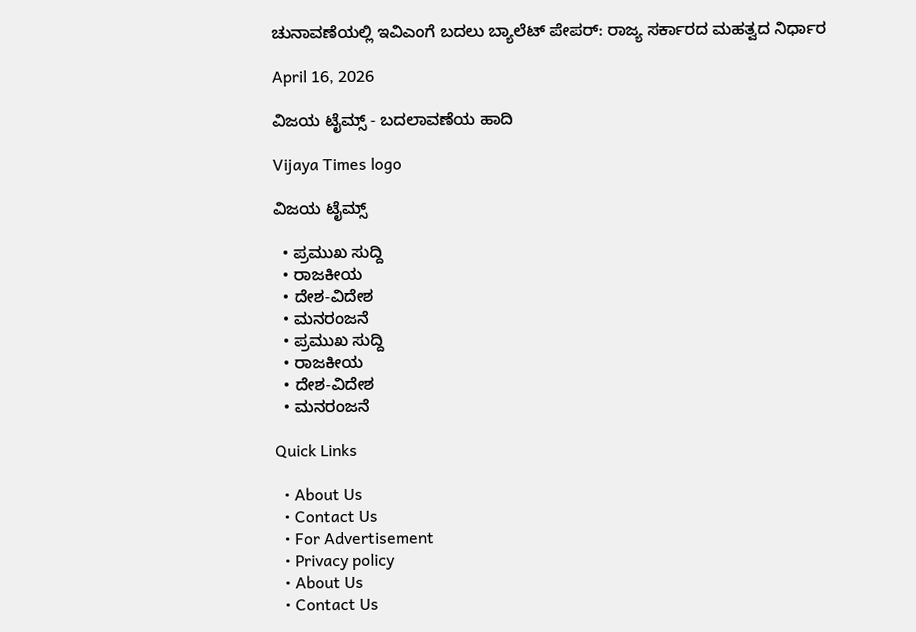ಚುನಾವಣೆಯಲ್ಲಿ ಇವಿಎಂಗೆ ಬದಲು ಬ್ಯಾಲೆಟ್ ಪೇಪರ್: ರಾಜ್ಯ ಸರ್ಕಾರದ ಮಹತ್ವದ ನಿರ್ಧಾರ

April 16, 2026

ವಿಜಯ ಟೈಮ್ಸ್‌ - ಬದಲಾವಣೆಯ ಹಾದಿ

Vijaya Times logo

ವಿಜಯ ಟೈಮ್ಸ್‌

  • ಪ್ರಮುಖ ಸುದ್ದಿ
  • ರಾಜಕೀಯ
  • ದೇಶ-ವಿದೇಶ
  • ಮನರಂಜನೆ
  • ಪ್ರಮುಖ ಸುದ್ದಿ
  • ರಾಜಕೀಯ
  • ದೇಶ-ವಿದೇಶ
  • ಮನರಂಜನೆ

Quick Links

  • About Us
  • Contact Us
  • For Advertisement
  • Privacy policy
  • About Us
  • Contact Us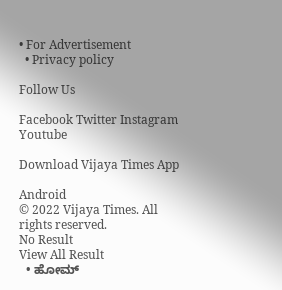• For Advertisement
  • Privacy policy

Follow Us

Facebook Twitter Instagram Youtube

Download Vijaya Times App

Android
© 2022 Vijaya Times. All rights reserved.
No Result
View All Result
  • ಹೋಮ್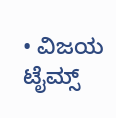• ವಿಜಯ ಟೈಮ್ಸ್‌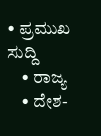• ಪ್ರಮುಖ ಸುದ್ದಿ
    • ರಾಜ್ಯ
    • ದೇಶ-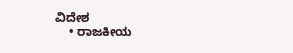ವಿದೇಶ
    • ರಾಜಕೀಯ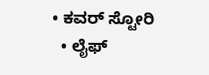• ಕವರ್‌ ಸ್ಟೋರಿ
  • ಲೈಫ್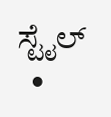ಸ್ಟೈಲ್
  •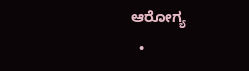ಆರೋಗ್ಯ
  •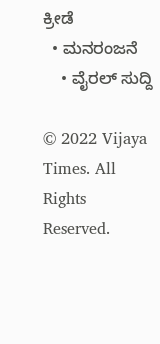ಕ್ರೀಡೆ
  • ಮನರಂಜನೆ
    • ವೈರಲ್ ಸುದ್ದಿ

© 2022 Vijaya Times. All Rights Reserved.